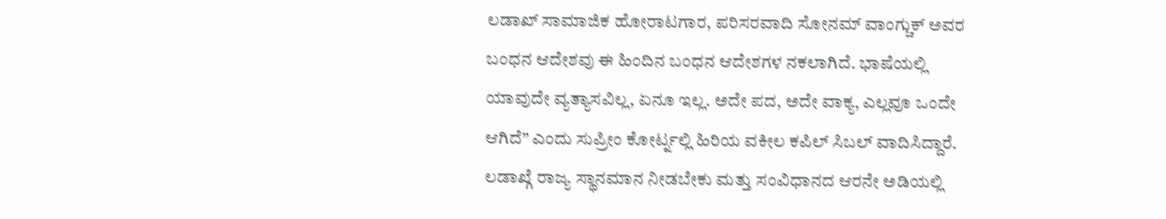ಲಡಾಖ್ ಸಾಮಾಜಿಕ ಹೋರಾಟಗಾರ, ಪರಿಸರವಾದಿ ಸೋನಮ್ ವಾಂಗ್ಚುಕ್ ಅವರ ಬಂಧನ ಆದೇಶವು ಈ ಹಿಂದಿನ ಬಂಧನ ಆದೇಶಗಳ ನಕಲಾಗಿದೆ. ಭಾಷೆಯಲ್ಲಿ ಯಾವುದೇ ವ್ಯತ್ಯಾಸವಿಲ್ಲ, ಏನೂ ಇಲ್ಲ. ಅದೇ ಪದ, ಅದೇ ವಾಕ್ಯ, ಎಲ್ಲವೂ ಒಂದೇ ಆಗಿದೆ” ಎಂದು ಸುಪ್ರೀಂ ಕೋರ್ಟ್ನಲ್ಲಿ ಹಿರಿಯ ವಕೀಲ ಕಪಿಲ್ ಸಿಬಲ್ ವಾದಿಸಿದ್ದಾರೆ.
ಲಡಾಖ್ಗೆ ರಾಜ್ಯ ಸ್ಥಾನಮಾನ ನೀಡಬೇಕು ಮತ್ತು ಸಂವಿಧಾನದ ಆರನೇ ಅಡಿಯಲ್ಲಿ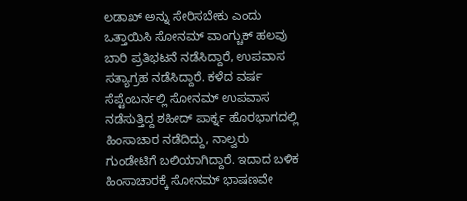ಲಡಾಖ್ ಅನ್ನು ಸೇರಿಸಬೇಕು ಎಂದು ಒತ್ತಾಯಿಸಿ ಸೋನಮ್ ವಾಂಗ್ಚುಕ್ ಹಲವು ಬಾರಿ ಪ್ರತಿಭಟನೆ ನಡೆಸಿದ್ದಾರೆ, ಉಪವಾಸ ಸತ್ಯಾಗ್ರಹ ನಡೆಸಿದ್ದಾರೆ. ಕಳೆದ ವರ್ಷ ಸೆಪ್ಟೆಂಬರ್ನಲ್ಲಿ ಸೋನಮ್ ಉಪವಾಸ ನಡೆಸುತ್ತಿದ್ದ ಶಹೀದ್ ಪಾರ್ಕ್ನ ಹೊರಭಾಗದಲ್ಲಿ ಹಿಂಸಾಚಾರ ನಡೆದಿದ್ದು, ನಾಲ್ವರು ಗುಂಡೇಟಿಗೆ ಬಲಿಯಾಗಿದ್ದಾರೆ. ಇದಾದ ಬಳಿಕ ಹಿಂಸಾಚಾರಕ್ಕೆ ಸೋನಮ್ ಭಾಷಣವೇ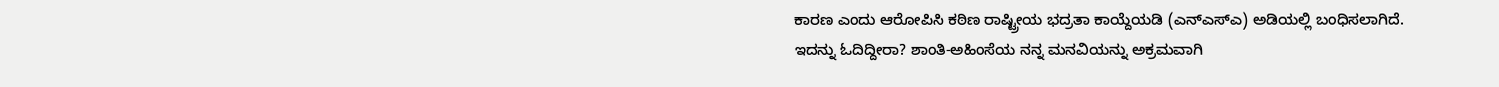ಕಾರಣ ಎಂದು ಆರೋಪಿಸಿ ಕಠಿಣ ರಾಷ್ಟ್ರೀಯ ಭದ್ರತಾ ಕಾಯ್ದೆಯಡಿ (ಎನ್ಎಸ್ಎ) ಅಡಿಯಲ್ಲಿ ಬಂಧಿಸಲಾಗಿದೆ.
ಇದನ್ನು ಓದಿದ್ದೀರಾ? ಶಾಂತಿ-ಅಹಿಂಸೆಯ ನನ್ನ ಮನವಿಯನ್ನು ಅಕ್ರಮವಾಗಿ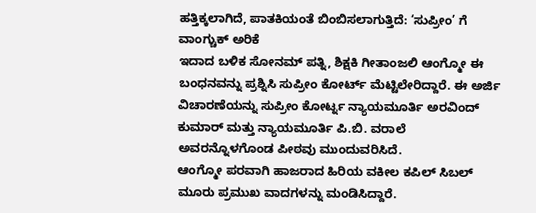ಹತ್ತಿಕ್ಕಲಾಗಿದೆ, ಪಾತಕಿಯಂತೆ ಬಿಂಬಿಸಲಾಗುತ್ತಿದೆ: ‘ಸುಪ್ರೀಂ’ ಗೆ ವಾಂಗ್ಚುಕ್ ಅರಿಕೆ
ಇದಾದ ಬಳಿಕ ಸೋನಮ್ ಪತ್ನಿ, ಶಿಕ್ಷಕಿ ಗೀತಾಂಜಲಿ ಆಂಗ್ಮೋ ಈ ಬಂಧನವನ್ನು ಪ್ರಶ್ನಿಸಿ ಸುಪ್ರೀಂ ಕೋರ್ಟ್ ಮೆಟ್ಟಿಲೇರಿದ್ದಾರೆ. ಈ ಅರ್ಜಿ ವಿಚಾರಣೆಯನ್ನು ಸುಪ್ರೀಂ ಕೋರ್ಟ್ನ ನ್ಯಾಯಮೂರ್ತಿ ಅರವಿಂದ್ ಕುಮಾರ್ ಮತ್ತು ನ್ಯಾಯಮೂರ್ತಿ ಪಿ.ಬಿ. ವರಾಲೆ ಅವರನ್ನೊಳಗೊಂಡ ಪೀಠವು ಮುಂದುವರಿಸಿದೆ.
ಆಂಗ್ಮೋ ಪರವಾಗಿ ಹಾಜರಾದ ಹಿರಿಯ ವಕೀಲ ಕಪಿಲ್ ಸಿಬಲ್ ಮೂರು ಪ್ರಮುಖ ವಾದಗಳನ್ನು ಮಂಡಿಸಿದ್ದಾರೆ.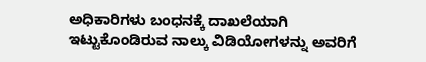ಅಧಿಕಾರಿಗಳು ಬಂಧನಕ್ಕೆ ದಾಖಲೆಯಾಗಿ ಇಟ್ಟುಕೊಂಡಿರುವ ನಾಲ್ಕು ವಿಡಿಯೋಗಳನ್ನು ಅವರಿಗೆ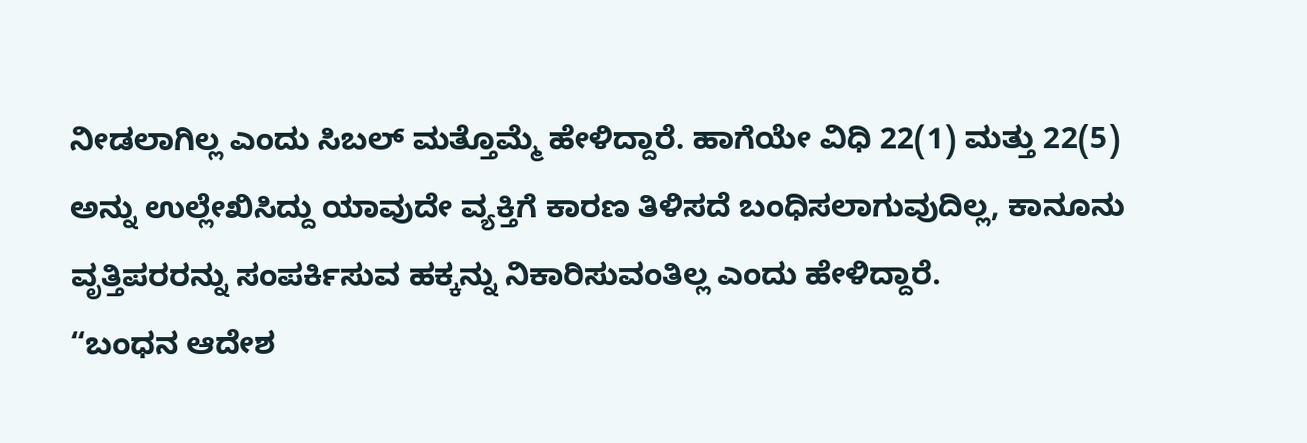ನೀಡಲಾಗಿಲ್ಲ ಎಂದು ಸಿಬಲ್ ಮತ್ತೊಮ್ಮೆ ಹೇಳಿದ್ದಾರೆ. ಹಾಗೆಯೇ ವಿಧಿ 22(1) ಮತ್ತು 22(5) ಅನ್ನು ಉಲ್ಲೇಖಿಸಿದ್ದು ಯಾವುದೇ ವ್ಯಕ್ತಿಗೆ ಕಾರಣ ತಿಳಿಸದೆ ಬಂಧಿಸಲಾಗುವುದಿಲ್ಲ, ಕಾನೂನು ವೃತ್ತಿಪರರನ್ನು ಸಂಪರ್ಕಿಸುವ ಹಕ್ಕನ್ನು ನಿಕಾರಿಸುವಂತಿಲ್ಲ ಎಂದು ಹೇಳಿದ್ದಾರೆ.
“ಬಂಧನ ಆದೇಶ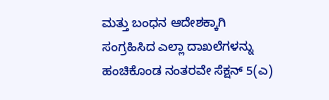ಮತ್ತು ಬಂಧನ ಆದೇಶಕ್ಕಾಗಿ ಸಂಗ್ರಹಿಸಿದ ಎಲ್ಲಾ ದಾಖಲೆಗಳನ್ನು ಹಂಚಿಕೊಂಡ ನಂತರವೇ ಸೆಕ್ಷನ್ 5(ಎ)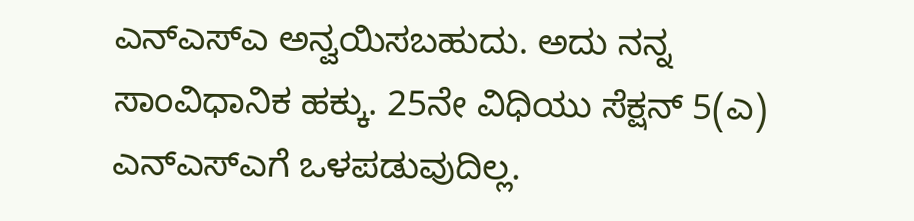ಎನ್ಎಸ್ಎ ಅನ್ವಯಿಸಬಹುದು. ಅದು ನನ್ನ ಸಾಂವಿಧಾನಿಕ ಹಕ್ಕು. 25ನೇ ವಿಧಿಯು ಸೆಕ್ಷನ್ 5(ಎ) ಎನ್ಎಸ್ಎಗೆ ಒಳಪಡುವುದಿಲ್ಲ.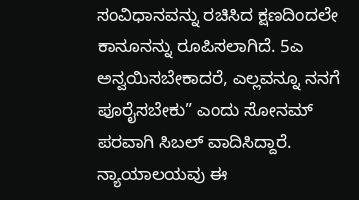ಸಂವಿಧಾನವನ್ನು ರಚಿಸಿದ ಕ್ಷಣದಿಂದಲೇ ಕಾನೂನನ್ನು ರೂಪಿಸಲಾಗಿದೆ. 5ಎ ಅನ್ವಯಿಸಬೇಕಾದರೆ, ಎಲ್ಲವನ್ನೂ ನನಗೆ ಪೂರೈಸಬೇಕು” ಎಂದು ಸೋನಮ್ ಪರವಾಗಿ ಸಿಬಲ್ ವಾದಿಸಿದ್ದಾರೆ.
ನ್ಯಾಯಾಲಯವು ಈ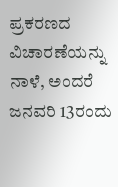ಪ್ರಕರಣದ ವಿಚಾರಣೆಯನ್ನು ನಾಳೆ, ಅಂದರೆ ಜನವರಿ 13ರಂದು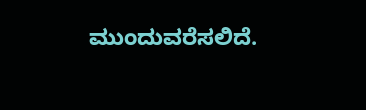ಮುಂದುವರೆಸಲಿದೆ.